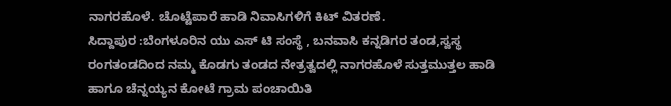ನಾಗರಹೊಳೆ. ಚೊಟ್ಟೆಪಾರೆ ಹಾಡಿ ನಿವಾಸಿಗಳಿಗೆ ಕಿಟ್ ವಿತರಣೆ.
ಸಿದ್ದಾಪುರ :ಬೆಂಗಳೂರಿನ ಯು ಎಸ್ ಟಿ ಸಂಸ್ಥೆ , ಬನವಾಸಿ ಕನ್ನಡಿಗರ ತಂಡ,ಸ್ವಸ್ಥ ರಂಗತಂಡದಿಂದ ನಮ್ಮ ಕೊಡಗು ತಂಡದ ನೇತ್ರತ್ವದಲ್ಲಿ ನಾಗರಹೊಳೆ ಸುತ್ತಮುತ್ತಲ ಹಾಡಿ ಹಾಗೂ ಚೆನ್ನಯ್ಯನ ಕೋಟೆ ಗ್ರಾಮ ಪಂಚಾಯಿತಿ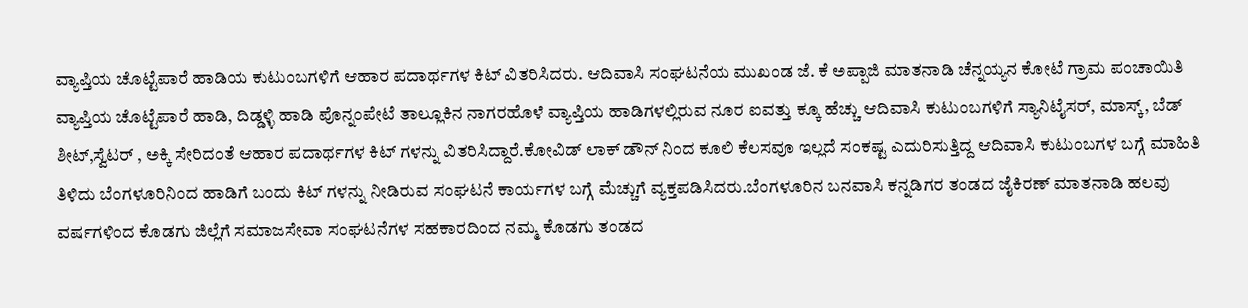ವ್ಯಾಪ್ತಿಯ ಚೊಟ್ಟೆಪಾರೆ ಹಾಡಿಯ ಕುಟುಂಬಗಳಿಗೆ ಆಹಾರ ಪದಾರ್ಥಗಳ ಕಿಟ್ ವಿತರಿಸಿದರು. ಆದಿವಾಸಿ ಸಂಘಟನೆಯ ಮುಖಂಡ ಜೆ. ಕೆ ಅಪ್ಪಾಜಿ ಮಾತನಾಡಿ ಚೆನ್ನಯ್ಯನ ಕೋಟೆ ಗ್ರಾಮ ಪಂಚಾಯಿತಿ ವ್ಯಾಪ್ತಿಯ ಚೊಟ್ಟೆಪಾರೆ ಹಾಡಿ, ದಿಡ್ಡಳ್ಳಿ ಹಾಡಿ ಪೊನ್ನಂಪೇಟೆ ತಾಲ್ಲೂಕಿನ ನಾಗರಹೊಳೆ ವ್ಯಾಪ್ತಿಯ ಹಾಡಿಗಳಲ್ಲಿರುವ ನೂರ ಐವತ್ತು ಕ್ಕೂ ಹೆಚ್ಚು ಆದಿವಾಸಿ ಕುಟುಂಬಗಳಿಗೆ ಸ್ಯಾನಿಟೈಸರ್, ಮಾಸ್ಕ್, ಬೆಡ್ ಶೀಟ್,ಸ್ವೆಟರ್ , ಅಕ್ಕಿ ಸೇರಿದಂತೆ ಆಹಾರ ಪದಾರ್ಥಗಳ ಕಿಟ್ ಗಳನ್ನು ವಿತರಿಸಿದ್ದಾರೆ.ಕೋವಿಡ್ ಲಾಕ್ ಡೌನ್ ನಿಂದ ಕೂಲಿ ಕೆಲಸವೂ ಇಲ್ಲದೆ ಸಂಕಷ್ಟ ಎದುರಿಸುತ್ತಿದ್ದ ಆದಿವಾಸಿ ಕುಟುಂಬಗಳ ಬಗ್ಗೆ ಮಾಹಿತಿ ತಿಳಿದು ಬೆಂಗಳೂರಿನಿಂದ ಹಾಡಿಗೆ ಬಂದು ಕಿಟ್ ಗಳನ್ನು ನೀಡಿರುವ ಸಂಘಟನೆ ಕಾರ್ಯಗಳ ಬಗ್ಗೆ ಮೆಚ್ಚುಗೆ ವ್ಯಕ್ತಪಡಿಸಿದರು.ಬೆಂಗಳೂರಿನ ಬನವಾಸಿ ಕನ್ನಡಿಗರ ತಂಡದ ಜೈಕಿರಣ್ ಮಾತನಾಡಿ ಹಲವು ವರ್ಷಗಳಿಂದ ಕೊಡಗು ಜಿಲ್ಲೆಗೆ ಸಮಾಜಸೇವಾ ಸಂಘಟನೆಗಳ ಸಹಕಾರದಿಂದ ನಮ್ಮ ಕೊಡಗು ತಂಡದ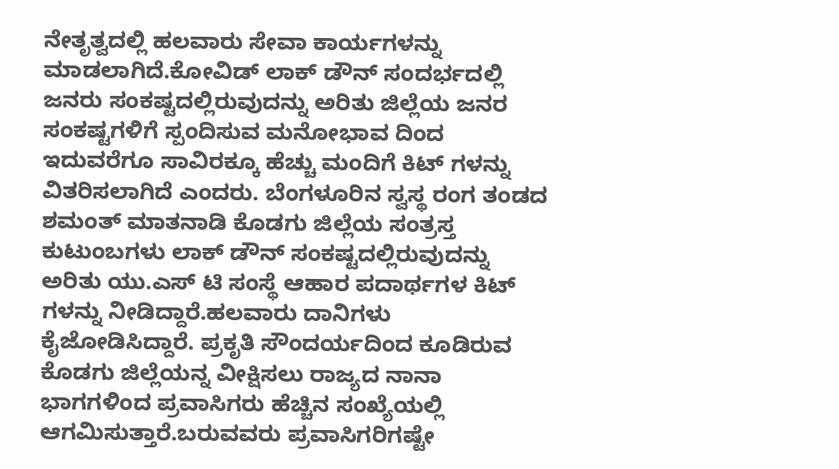ನೇತೃತ್ವದಲ್ಲಿ ಹಲವಾರು ಸೇವಾ ಕಾರ್ಯಗಳನ್ನು ಮಾಡಲಾಗಿದೆ.ಕೋವಿಡ್ ಲಾಕ್ ಡೌನ್ ಸಂದರ್ಭದಲ್ಲಿ ಜನರು ಸಂಕಷ್ಟದಲ್ಲಿರುವುದನ್ನು ಅರಿತು ಜಿಲ್ಲೆಯ ಜನರ ಸಂಕಷ್ಟಗಳಿಗೆ ಸ್ಪಂದಿಸುವ ಮನೋಭಾವ ದಿಂದ ಇದುವರೆಗೂ ಸಾವಿರಕ್ಕೂ ಹೆಚ್ಚು ಮಂದಿಗೆ ಕಿಟ್ ಗಳನ್ನು ವಿತರಿಸಲಾಗಿದೆ ಎಂದರು. ಬೆಂಗಳೂರಿನ ಸ್ವಸ್ಥ ರಂಗ ತಂಡದ ಶಮಂತ್ ಮಾತನಾಡಿ ಕೊಡಗು ಜಿಲ್ಲೆಯ ಸಂತ್ರಸ್ತ ಕುಟುಂಬಗಳು ಲಾಕ್ ಡೌನ್ ಸಂಕಷ್ಟದಲ್ಲಿರುವುದನ್ನು ಅರಿತು ಯು.ಎಸ್ ಟಿ ಸಂಸ್ಥೆ ಆಹಾರ ಪದಾರ್ಥಗಳ ಕಿಟ್ ಗಳನ್ನು ನೀಡಿದ್ದಾರೆ.ಹಲವಾರು ದಾನಿಗಳು ಕೈಜೋಡಿಸಿದ್ದಾರೆ. ಪ್ರಕೃತಿ ಸೌಂದರ್ಯದಿಂದ ಕೂಡಿರುವ ಕೊಡಗು ಜಿಲ್ಲೆಯನ್ನ ವೀಕ್ಷಿಸಲು ರಾಜ್ಯದ ನಾನಾ ಭಾಗಗಳಿಂದ ಪ್ರವಾಸಿಗರು ಹೆಚ್ಚಿನ ಸಂಖ್ಯೆಯಲ್ಲಿ ಆಗಮಿಸುತ್ತಾರೆ.ಬರುವವರು ಪ್ರವಾಸಿಗರಿಗಷ್ಟೇ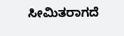ಸೀಮಿತರಾಗದೆ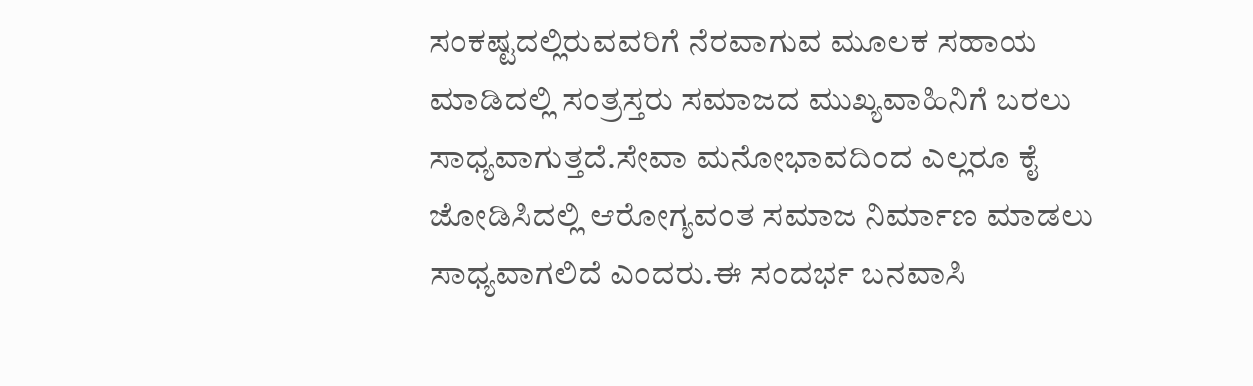ಸಂಕಷ್ಟದಲ್ಲಿರುವವರಿಗೆ ನೆರವಾಗುವ ಮೂಲಕ ಸಹಾಯ ಮಾಡಿದಲ್ಲಿ ಸಂತ್ರಸ್ತರು ಸಮಾಜದ ಮುಖ್ಯವಾಹಿನಿಗೆ ಬರಲು ಸಾಧ್ಯವಾಗುತ್ತದೆ.ಸೇವಾ ಮನೋಭಾವದಿಂದ ಎಲ್ಲರೂ ಕೈ ಜೋಡಿಸಿದಲ್ಲಿ ಆರೋಗ್ಯವಂತ ಸಮಾಜ ನಿರ್ಮಾಣ ಮಾಡಲು ಸಾಧ್ಯವಾಗಲಿದೆ ಎಂದರು.ಈ ಸಂದರ್ಭ ಬನವಾಸಿ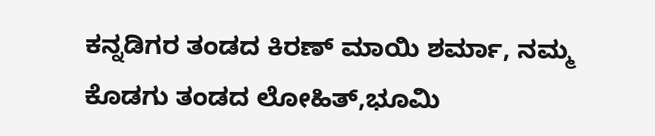ಕನ್ನಡಿಗರ ತಂಡದ ಕಿರಣ್ ಮಾಯಿ ಶರ್ಮಾ, ನಮ್ಮ ಕೊಡಗು ತಂಡದ ಲೋಹಿತ್,ಭೂಮಿ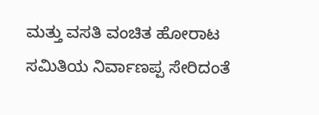ಮತ್ತು ವಸತಿ ವಂಚಿತ ಹೋರಾಟ ಸಮಿತಿಯ ನಿರ್ವಾಣಪ್ಪ ಸೇರಿದಂತೆ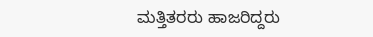ಮತ್ತಿತರರು ಹಾಜರಿದ್ದರು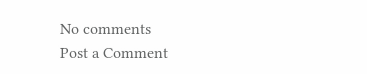No comments
Post a Comment